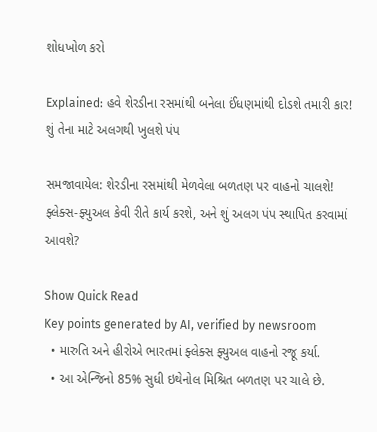શોધખોળ કરો

Explained: હવે શેરડીના રસમાંથી બનેલા ઈંધણમાંથી દોડશે તમારી કાર! શું તેના માટે અલગથી ખુલશે પંપ

સમજાવાયેલ: શેરડીના રસમાંથી મેળવેલા બળતણ પર વાહનો ચાલશે! ફ્લેક્સ-ફ્યુઅલ કેવી રીતે કાર્ય કરશે, અને શું અલગ પંપ સ્થાપિત કરવામાં આવશે?

Show Quick Read
Key points generated by AI, verified by newsroom
  • મારુતિ અને હીરોએ ભારતમાં ફ્લેક્સ ફ્યુઅલ વાહનો રજૂ કર્યા.
  • આ એન્જિનો 85% સુધી ઇથેનોલ મિશ્રિત બળતણ પર ચાલે છે.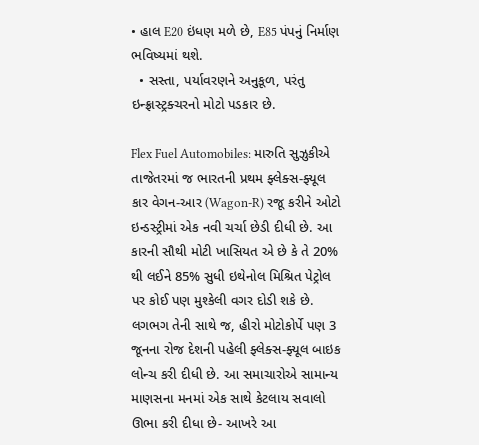• હાલ E20 ઇંધણ મળે છે, E85 પંપનું નિર્માણ ભવિષ્યમાં થશે.
  • સસ્તા, પર્યાવરણને અનુકૂળ, પરંતુ ઇન્ફ્રાસ્ટ્રક્ચરનો મોટો પડકાર છે.

Flex Fuel Automobiles: મારુતિ સુઝુકીએ તાજેતરમાં જ ભારતની પ્રથમ ફ્લેક્સ-ફ્યૂલ કાર વેગન-આર (Wagon-R) રજૂ કરીને ઓટો ઇન્ડસ્ટ્રીમાં એક નવી ચર્ચા છેડી દીધી છે. આ કારની સૌથી મોટી ખાસિયત એ છે કે તે 20% થી લઈને 85% સુધી ઇથેનોલ મિશ્રિત પેટ્રોલ પર કોઈ પણ મુશ્કેલી વગર દોડી શકે છે. લગભગ તેની સાથે જ, હીરો મોટોકોર્પે પણ 3 જૂનના રોજ દેશની પહેલી ફ્લેક્સ-ફ્યૂલ બાઇક લોન્ચ કરી દીધી છે. આ સમાચારોએ સામાન્ય માણસના મનમાં એક સાથે કેટલાય સવાલો ઊભા કરી દીધા છે- આખરે આ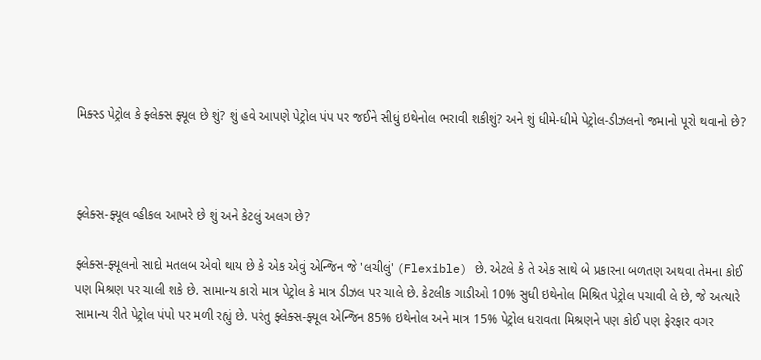મિક્સ્ડ પેટ્રોલ કે ફ્લેક્સ ફ્યૂલ છે શું? શું હવે આપણે પેટ્રોલ પંપ પર જઈને સીધું ઇથેનોલ ભરાવી શકીશું? અને શું ધીમે-ધીમે પેટ્રોલ-ડીઝલનો જમાનો પૂરો થવાનો છે?



ફ્લેક્સ-ફ્યૂલ વ્હીકલ આખરે છે શું અને કેટલું અલગ છે?

ફ્લેક્સ-ફ્યૂલનો સાદો મતલબ એવો થાય છે કે એક એવું એન્જિન જે 'લચીલું' (Flexible) છે. એટલે કે તે એક સાથે બે પ્રકારના બળતણ અથવા તેમના કોઈ પણ મિશ્રણ પર ચાલી શકે છે. સામાન્ય કારો માત્ર પેટ્રોલ કે માત્ર ડીઝલ પર ચાલે છે. કેટલીક ગાડીઓ 10% સુધી ઇથેનોલ મિશ્રિત પેટ્રોલ પચાવી લે છે, જે અત્યારે સામાન્ય રીતે પેટ્રોલ પંપો પર મળી રહ્યું છે. પરંતુ ફ્લેક્સ-ફ્યૂલ એન્જિન 85% ઇથેનોલ અને માત્ર 15% પેટ્રોલ ધરાવતા મિશ્રણને પણ કોઈ પણ ફેરફાર વગર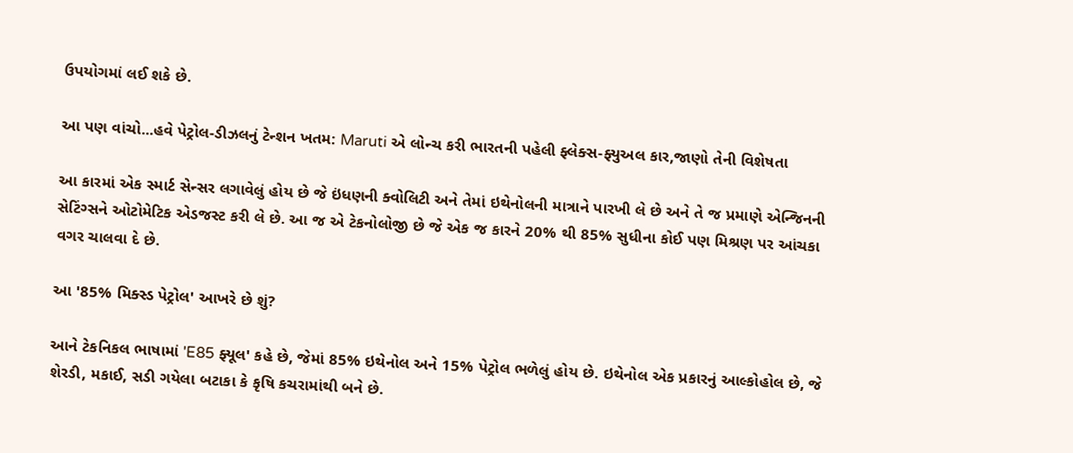ઉપયોગમાં લઈ શકે છે.

આ પણ વાંચો...હવે પેટ્રોલ-ડીઝલનું ટેન્શન ખતમ: Maruti એ લોન્ચ કરી ભારતની પહેલી ફ્લેક્સ-ફ્યુઅલ કાર,જાણો તેની વિશેષતા

આ કારમાં એક સ્માર્ટ સેન્સર લગાવેલું હોય છે જે ઇંધણની ક્વોલિટી અને તેમાં ઇથેનોલની માત્રાને પારખી લે છે અને તે જ પ્રમાણે એન્જિનની સેટિંગ્સને ઓટોમેટિક એડજસ્ટ કરી લે છે. આ જ એ ટેકનોલોજી છે જે એક જ કારને 20% થી 85% સુધીના કોઈ પણ મિશ્રણ પર આંચકા વગર ચાલવા દે છે.

આ '85% મિક્સ્ડ પેટ્રોલ' આખરે છે શું?

આને ટેકનિકલ ભાષામાં 'E85 ફ્યૂલ' કહે છે, જેમાં 85% ઇથેનોલ અને 15% પેટ્રોલ ભળેલું હોય છે. ઇથેનોલ એક પ્રકારનું આલ્કોહોલ છે, જે શેરડી, મકાઈ, સડી ગયેલા બટાકા કે કૃષિ કચરામાંથી બને છે.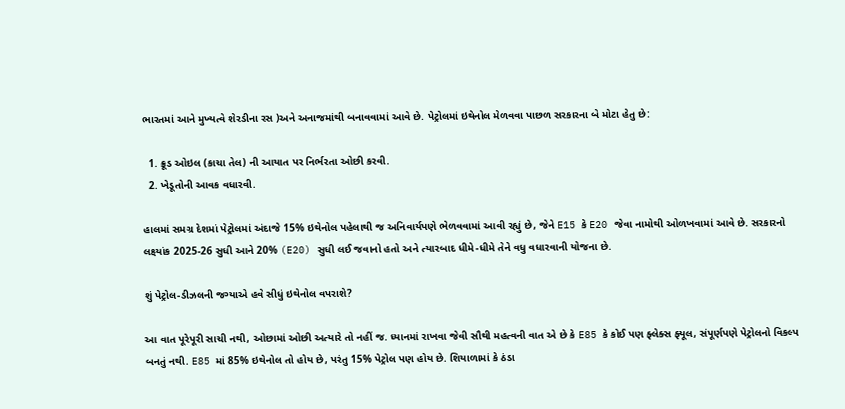ભારતમાં આને મુખ્યત્વે શેરડીના રસ )અને અનાજમાંથી બનાવવામાં આવે છે. પેટ્રોલમાં ઇથેનોલ મેળવવા પાછળ સરકારના બે મોટા હેતુ છે:

  1. ક્રૂડ ઓઇલ (કાચા તેલ) ની આયાત પર નિર્ભરતા ઓછી કરવી.
  2. ખેડૂતોની આવક વધારવી.

હાલમાં સમગ્ર દેશમાં પેટ્રોલમાં અંદાજે 15% ઇથેનોલ પહેલાથી જ અનિવાર્યપણે ભેળવવામાં આવી રહ્યું છે, જેને E15 કે E20 જેવા નામોથી ઓળખવામાં આવે છે. સરકારનો લક્ષ્યાંક 2025-26 સુધી આને 20% (E20) સુધી લઈ જવાનો હતો અને ત્યારબાદ ધીમે-ધીમે તેને વધુ વધારવાની યોજના છે.

શું પેટ્રોલ-ડીઝલની જગ્યાએ હવે સીધું ઇથેનોલ વપરાશે?

આ વાત પૂરેપૂરી સાચી નથી, ઓછામાં ઓછી અત્યારે તો નહીં જ. ધ્યાનમાં રાખવા જેવી સૌથી મહત્વની વાત એ છે કે E85 કે કોઈ પણ ફ્લેક્સ ફ્યૂલ, સંપૂર્ણપણે પેટ્રોલનો વિકલ્પ બનતું નથી. E85 માં 85% ઇથેનોલ તો હોય છે, પરંતુ 15% પેટ્રોલ પણ હોય છે. શિયાળામાં કે ઠંડા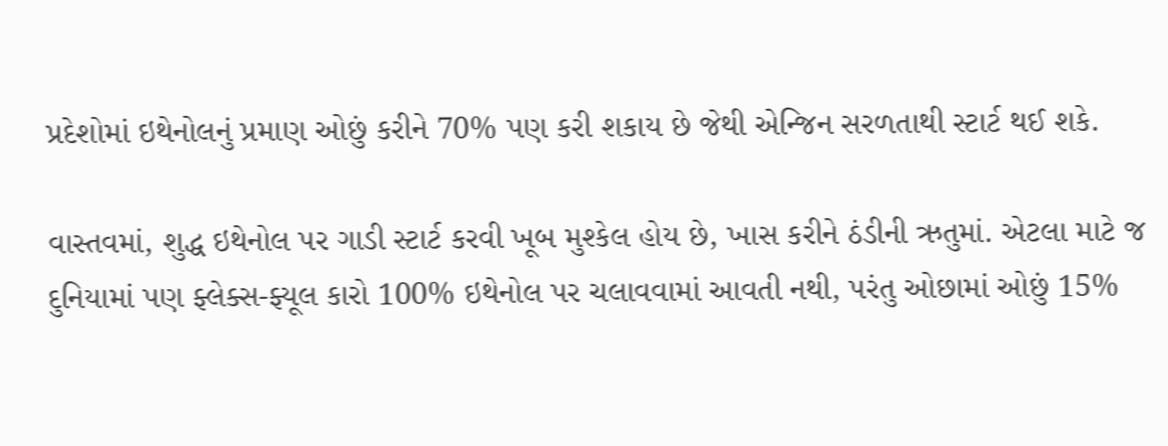પ્રદેશોમાં ઇથેનોલનું પ્રમાણ ઓછું કરીને 70% પણ કરી શકાય છે જેથી એન્જિન સરળતાથી સ્ટાર્ટ થઈ શકે.

વાસ્તવમાં, શુદ્ધ ઇથેનોલ પર ગાડી સ્ટાર્ટ કરવી ખૂબ મુશ્કેલ હોય છે, ખાસ કરીને ઠંડીની ઋતુમાં. એટલા માટે જ દુનિયામાં પણ ફ્લેક્સ-ફ્યૂલ કારો 100% ઇથેનોલ પર ચલાવવામાં આવતી નથી, પરંતુ ઓછામાં ઓછું 15%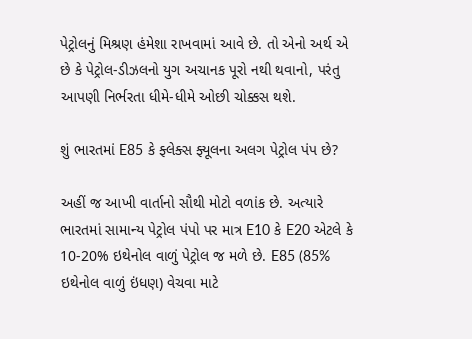પેટ્રોલનું મિશ્રણ હંમેશા રાખવામાં આવે છે. તો એનો અર્થ એ છે કે પેટ્રોલ-ડીઝલનો યુગ અચાનક પૂરો નથી થવાનો, પરંતુ આપણી નિર્ભરતા ધીમે-ધીમે ઓછી ચોક્કસ થશે.

શું ભારતમાં E85 કે ફ્લેક્સ ફ્યૂલના અલગ પેટ્રોલ પંપ છે?

અહીં જ આખી વાર્તાનો સૌથી મોટો વળાંક છે. અત્યારે ભારતમાં સામાન્ય પેટ્રોલ પંપો પર માત્ર E10 કે E20 એટલે કે 10-20% ઇથેનોલ વાળું પેટ્રોલ જ મળે છે. E85 (85% ઇથેનોલ વાળું ઇંધણ) વેચવા માટે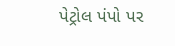પેટ્રોલ પંપો પર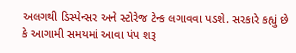અલગથી ડિસ્પેન્સર અને સ્ટોરેજ ટેન્ક લગાવવા પડશે. સરકારે કહ્યું છે કે આગામી સમયમાં આવા પંપ શરૂ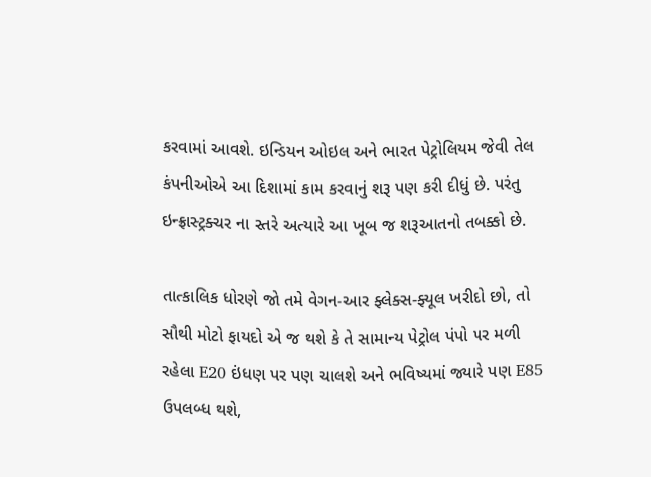કરવામાં આવશે. ઇન્ડિયન ઓઇલ અને ભારત પેટ્રોલિયમ જેવી તેલ કંપનીઓએ આ દિશામાં કામ કરવાનું શરૂ પણ કરી દીધું છે. પરંતુ ઇન્ફ્રાસ્ટ્રક્ચર ના સ્તરે અત્યારે આ ખૂબ જ શરૂઆતનો તબક્કો છે.

તાત્કાલિક ધોરણે જો તમે વેગન-આર ફ્લેક્સ-ફ્યૂલ ખરીદો છો, તો સૌથી મોટો ફાયદો એ જ થશે કે તે સામાન્ય પેટ્રોલ પંપો પર મળી રહેલા E20 ઇંધણ પર પણ ચાલશે અને ભવિષ્યમાં જ્યારે પણ E85 ઉપલબ્ધ થશે,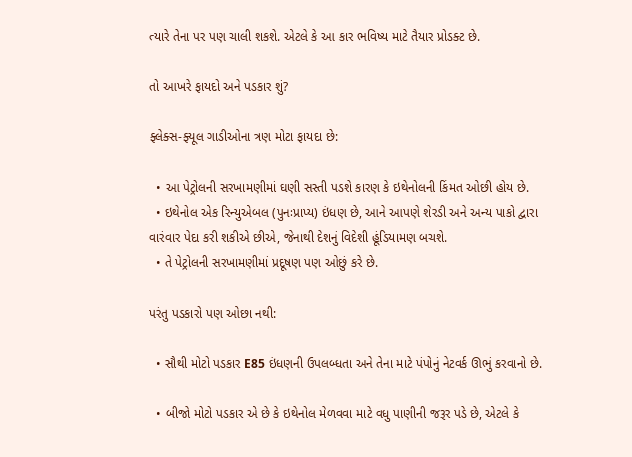ત્યારે તેના પર પણ ચાલી શકશે. એટલે કે આ કાર ભવિષ્ય માટે તૈયાર પ્રોડક્ટ છે.

તો આખરે ફાયદો અને પડકાર શું?

ફ્લેક્સ-ફ્યૂલ ગાડીઓના ત્રણ મોટા ફાયદા છે:

  • આ પેટ્રોલની સરખામણીમાં ઘણી સસ્તી પડશે કારણ કે ઇથેનોલની કિંમત ઓછી હોય છે.
  • ઇથેનોલ એક રિન્યુએબલ (પુનઃપ્રાપ્ય) ઇંધણ છે, આને આપણે શેરડી અને અન્ય પાકો દ્વારા વારંવાર પેદા કરી શકીએ છીએ, જેનાથી દેશનું વિદેશી હૂંડિયામણ બચશે.
  • તે પેટ્રોલની સરખામણીમાં પ્રદૂષણ પણ ઓછું કરે છે.

પરંતુ પડકારો પણ ઓછા નથી:

  • સૌથી મોટો પડકાર E85 ઇંધણની ઉપલબ્ધતા અને તેના માટે પંપોનું નેટવર્ક ઊભું કરવાનો છે.

  • બીજો મોટો પડકાર એ છે કે ઇથેનોલ મેળવવા માટે વધુ પાણીની જરૂર પડે છે, એટલે કે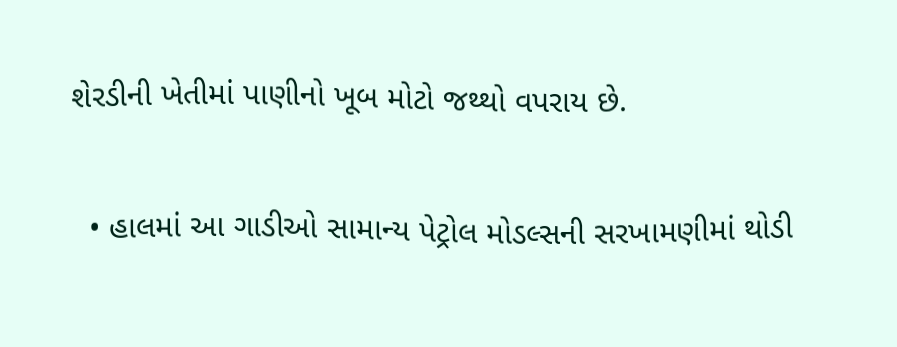શેરડીની ખેતીમાં પાણીનો ખૂબ મોટો જથ્થો વપરાય છે.

  • હાલમાં આ ગાડીઓ સામાન્ય પેટ્રોલ મોડલ્સની સરખામણીમાં થોડી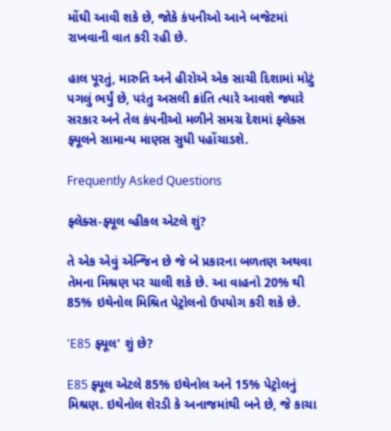મોંઘી આવી શકે છે, જોકે કંપનીઓ આને બજેટમાં રાખવાની વાત કરી રહી છે.

હાલ પૂરતું, મારુતિ અને હીરોએ એક સાચી દિશામાં મોટું પગલું ભર્યું છે, પરંતુ અસલી ક્રાંતિ ત્યારે આવશે જ્યારે સરકાર અને તેલ કંપનીઓ મળીને સમગ્ર દેશમાં ફ્લેક્સ ફ્યૂલને સામાન્ય માણસ સુધી પહોંચાડશે.

Frequently Asked Questions

ફ્લેક્સ-ફ્યૂલ વ્હીકલ એટલે શું?

તે એક એવું એન્જિન છે જે બે પ્રકારના બળતણ અથવા તેમના મિશ્રણ પર ચાલી શકે છે. આ વાહનો 20% થી 85% ઇથેનોલ મિશ્રિત પેટ્રોલનો ઉપયોગ કરી શકે છે.

'E85 ફ્યૂલ' શું છે?

E85 ફ્યૂલ એટલે 85% ઇથેનોલ અને 15% પેટ્રોલનું મિશ્રણ. ઇથેનોલ શેરડી કે અનાજમાંથી બને છે, જે કાચા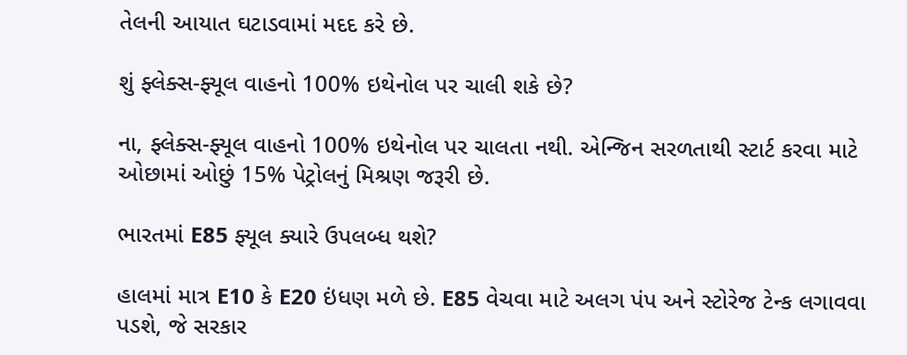તેલની આયાત ઘટાડવામાં મદદ કરે છે.

શું ફ્લેક્સ-ફ્યૂલ વાહનો 100% ઇથેનોલ પર ચાલી શકે છે?

ના, ફ્લેક્સ-ફ્યૂલ વાહનો 100% ઇથેનોલ પર ચાલતા નથી. એન્જિન સરળતાથી સ્ટાર્ટ કરવા માટે ઓછામાં ઓછું 15% પેટ્રોલનું મિશ્રણ જરૂરી છે.

ભારતમાં E85 ફ્યૂલ ક્યારે ઉપલબ્ધ થશે?

હાલમાં માત્ર E10 કે E20 ઇંધણ મળે છે. E85 વેચવા માટે અલગ પંપ અને સ્ટોરેજ ટેન્ક લગાવવા પડશે, જે સરકાર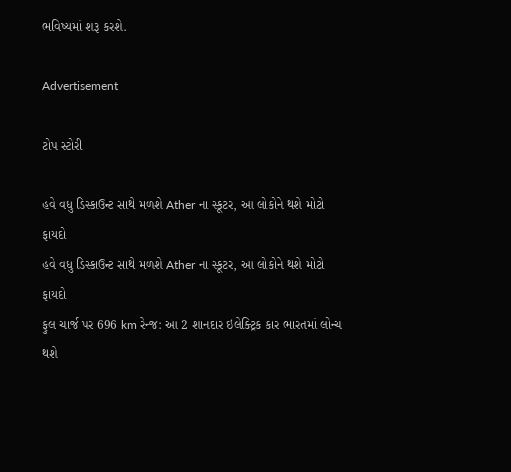ભવિષ્યમાં શરૂ કરશે.

Advertisement

ટોપ સ્ટોરી

હવે વધુ ડિસ્કાઉન્ટ સાથે મળશે Ather ના સ્કૂટર, આ લોકોને થશે મોટો ફાયદો
હવે વધુ ડિસ્કાઉન્ટ સાથે મળશે Ather ના સ્કૂટર, આ લોકોને થશે મોટો ફાયદો
ફુલ ચાર્જ પર 696 km રેન્જ: આ 2 શાનદાર ઇલેક્ટ્રિક કાર ભારતમાં લોન્ચ થશે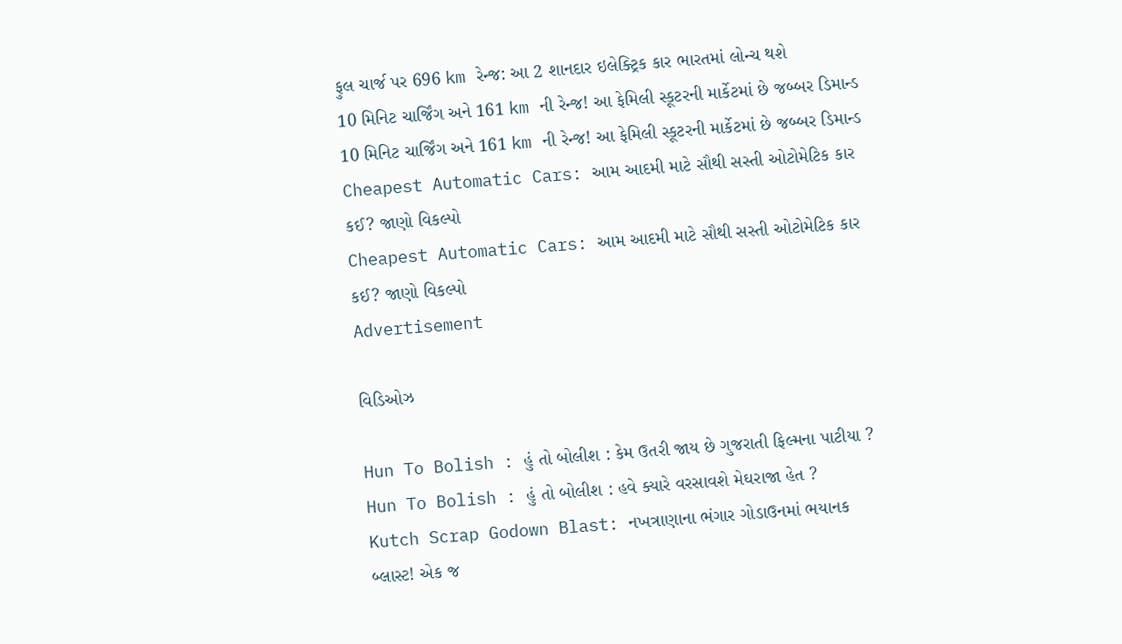ફુલ ચાર્જ પર 696 km રેન્જ: આ 2 શાનદાર ઇલેક્ટ્રિક કાર ભારતમાં લોન્ચ થશે
10 મિનિટ ચાર્જિંગ અને 161 km ની રેન્જ! આ ફેમિલી સ્કૂટરની માર્કેટમાં છે જબ્બર ડિમાન્ડ
10 મિનિટ ચાર્જિંગ અને 161 km ની રેન્જ! આ ફેમિલી સ્કૂટરની માર્કેટમાં છે જબ્બર ડિમાન્ડ
Cheapest Automatic Cars: આમ આદમી માટે સૌથી સસ્તી ઓટોમેટિક કાર કઈ? જાણો વિકલ્પો
Cheapest Automatic Cars: આમ આદમી માટે સૌથી સસ્તી ઓટોમેટિક કાર કઈ? જાણો વિકલ્પો
Advertisement

વિડિઓઝ

Hun To Bolish : હું તો બોલીશ : કેમ ઉતરી જાય છે ગુજરાતી ફિલ્મના પાટીયા ?
Hun To Bolish : હું તો બોલીશ : હવે ક્યારે વરસાવશે મેઘરાજા હેત ?
Kutch Scrap Godown Blast: નખત્રાણાના ભંગાર ગોડાઉનમાં ભયાનક બ્લાસ્ટ! એક જ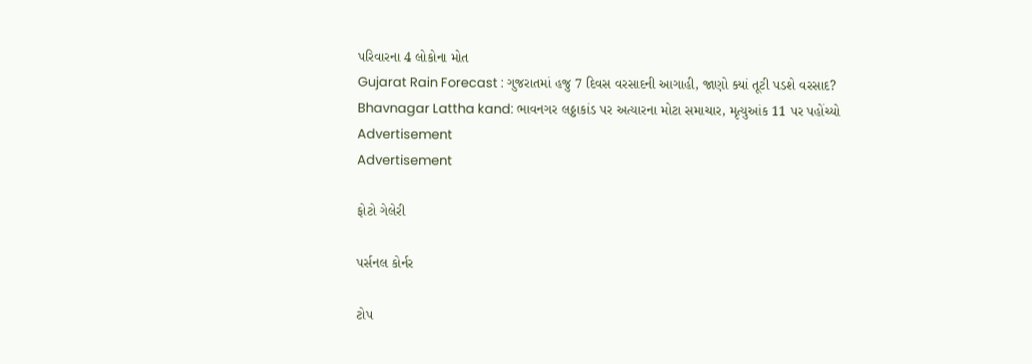પરિવારના 4 લોકોના મોત
Gujarat Rain Forecast : ગુજરાતમાં હજુ 7 દિવસ વરસાદની આગાહી, જાણો ક્યાં તૂટી પડશે વરસાદ?
Bhavnagar Lattha kand: ભાવનગર લઠ્ઠાકાંડ પર અત્યારના મોટા સમાચાર, મૃત્યુઆંક 11 પર પહોંચ્યો
Advertisement
Advertisement

ફોટો ગેલેરી

પર્સનલ કોર્નર

ટોપ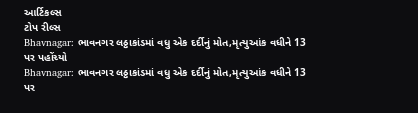આર્ટિકલ્સ
ટોપ રીલ્સ
Bhavnagar: ભાવનગર લઠ્ઠાકાંડમાં વધુ એક દર્દીનું મોત,મૃત્યુઆંક વધીને 13 પર પહોંચ્યો
Bhavnagar: ભાવનગર લઠ્ઠાકાંડમાં વધુ એક દર્દીનું મોત,મૃત્યુઆંક વધીને 13 પર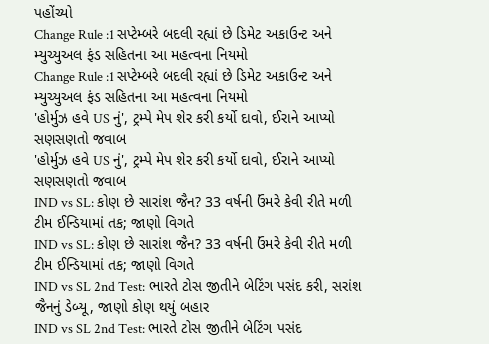પહોંચ્યો
Change Rule :1 સપ્ટેમ્બરે બદલી રહ્યાં છે ડિમેટ અકાઉન્ટ અને મ્યુચ્યુઅલ ફંડ સહિતના આ મહત્વના નિયમો
Change Rule :1 સપ્ટેમ્બરે બદલી રહ્યાં છે ડિમેટ અકાઉન્ટ અને મ્યુચ્યુઅલ ફંડ સહિતના આ મહત્વના નિયમો
'હોર્મુઝ હવે US નું', ટ્રમ્પે મેપ શેર કરી કર્યો દાવો, ઈરાને આપ્યો સણસણતો જવાબ
'હોર્મુઝ હવે US નું', ટ્રમ્પે મેપ શેર કરી કર્યો દાવો, ઈરાને આપ્યો સણસણતો જવાબ
IND vs SL: કોણ છે સારાંશ જૈન? 33 વર્ષની ઉંમરે કેવી રીતે મળી ટીમ ઈન્ડિયામાં તક; જાણો વિગતે
IND vs SL: કોણ છે સારાંશ જૈન? 33 વર્ષની ઉંમરે કેવી રીતે મળી ટીમ ઈન્ડિયામાં તક; જાણો વિગતે
IND vs SL 2nd Test: ભારતે ટોસ જીતીને બેટિંગ પસંદ કરી, સરાંશ જૈનનું ડેબ્યૂ, જાણો કોણ થયું બહાર
IND vs SL 2nd Test: ભારતે ટોસ જીતીને બેટિંગ પસંદ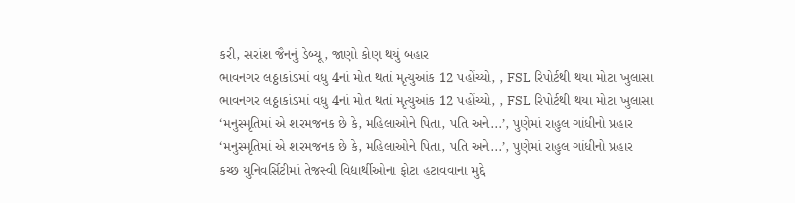કરી, સરાંશ જૈનનું ડેબ્યૂ, જાણો કોણ થયું બહાર
ભાવનગર લઠ્ઠાકાંડમાં વધુ 4નાં મોત થતાં મૃત્યુઆંક 12 પહોંચ્યો, , FSL રિપોર્ટથી થયા મોટા ખુલાસા
ભાવનગર લઠ્ઠાકાંડમાં વધુ 4નાં મોત થતાં મૃત્યુઆંક 12 પહોંચ્યો, , FSL રિપોર્ટથી થયા મોટા ખુલાસા
‘મનુસ્મૃતિમાં એ શરમજનક છે કે, મહિલાઓને પિતા, પતિ અને...’, પુણેમાં રાહુલ ગાંધીનો પ્રહાર
‘મનુસ્મૃતિમાં એ શરમજનક છે કે, મહિલાઓને પિતા, પતિ અને...’, પુણેમાં રાહુલ ગાંધીનો પ્રહાર
કચ્છ યુનિવર્સિટીમાં તેજસ્વી વિદ્યાર્થીઓના ફોટા હટાવવાના મુદ્દે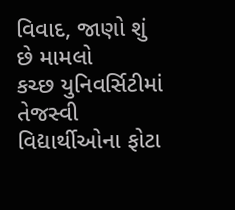વિવાદ, જાણો શું છે મામલો
કચ્છ યુનિવર્સિટીમાં તેજસ્વી વિદ્યાર્થીઓના ફોટા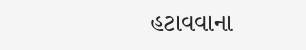હટાવવાના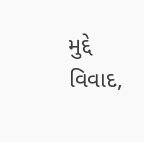મુદ્દે વિવાદ,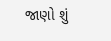જાણો શું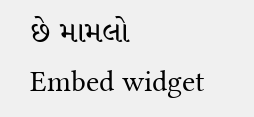છે મામલો
Embed widget